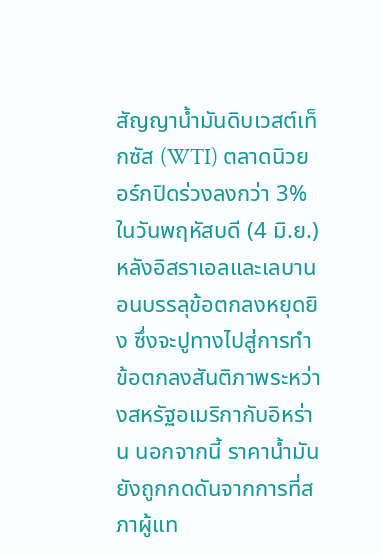สัญญาน้ำมันดิบเวสต์เท็กซัส (WTI) ตลาดนิวยอร์กปิดร่วงลงกว่า 3% ในวันพฤหัสบดี (4 มิ.ย.) หลังอิสราเอลและเลบานอนบรรลุข้อตกลงหยุดยิง ซึ่งจะปูทางไปสู่การทำข้อตกลงสันติภาพระหว่างสหรัฐอเมริกากับอิหร่าน นอกจากนี้ ราคาน้ำมันยังถูกกดดันจากการที่สภาผู้แท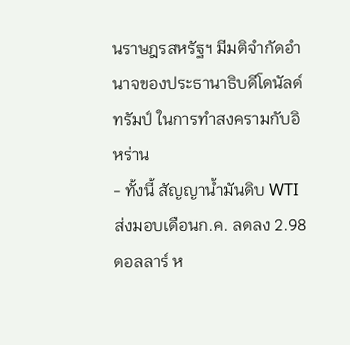นราษฎรสหรัฐฯ มีมติจำกัดอำนาจของประธานาธิบดีโดนัลด์ ทรัมป์ ในการทำสงครามกับอิหร่าน
- ทั้งนี้ สัญญาน้ำมันดิบ WTI ส่งมอบเดือนก.ค. ลดลง 2.98 ดอลลาร์ ห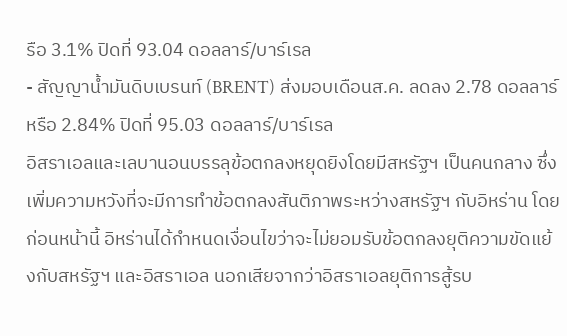รือ 3.1% ปิดที่ 93.04 ดอลลาร์/บาร์เรล
- สัญญาน้ำมันดิบเบรนท์ (BRENT) ส่งมอบเดือนส.ค. ลดลง 2.78 ดอลลาร์ หรือ 2.84% ปิดที่ 95.03 ดอลลาร์/บาร์เรล
อิสราเอลและเลบานอนบรรลุข้อตกลงหยุดยิงโดยมีสหรัฐฯ เป็นคนกลาง ซึ่งเพิ่มความหวังที่จะมีการทำข้อตกลงสันติภาพระหว่างสหรัฐฯ กับอิหร่าน โดยก่อนหน้านี้ อิหร่านได้กำหนดเงื่อนไขว่าจะไม่ยอมรับข้อตกลงยุติความขัดแย้งกับสหรัฐฯ และอิสราเอล นอกเสียจากว่าอิสราเอลยุติการสู้รบ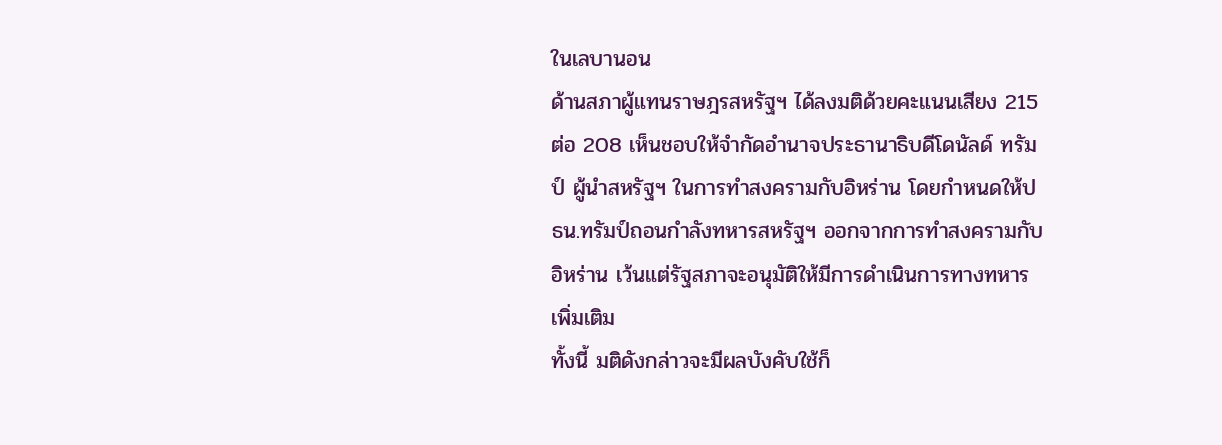ในเลบานอน
ด้านสภาผู้แทนราษฎรสหรัฐฯ ได้ลงมติด้วยคะแนนเสียง 215 ต่อ 208 เห็นชอบให้จำกัดอำนาจประธานาธิบดีโดนัลด์ ทรัมป์ ผู้นำสหรัฐฯ ในการทำสงครามกับอิหร่าน โดยกำหนดให้ปธน.ทรัมป์ถอนกำลังทหารสหรัฐฯ ออกจากการทำสงครามกับอิหร่าน เว้นแต่รัฐสภาจะอนุมัติให้มีการดำเนินการทางทหารเพิ่มเติม
ทั้งนี้ มติดังกล่าวจะมีผลบังคับใช้ก็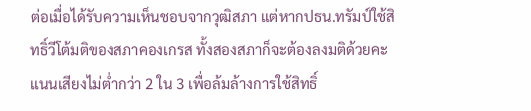ต่อเมื่อได้รับความเห็นชอบจากวุฒิสภา แต่หากปธน.ทรัมป์ใช้สิทธิ์วีโต้มติของสภาคองเกรส ทั้งสองสภาก็จะต้องลงมติด้วยคะแนนเสียงไม่ต่ำกว่า 2 ใน 3 เพื่อล้มล้างการใช้สิทธิ์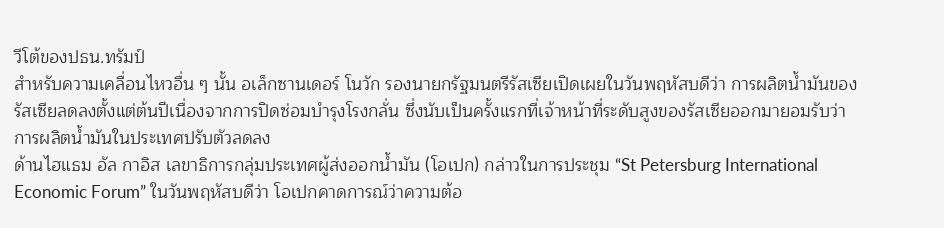วีโต้ของปธน.ทรัมป์
สำหรับความเคลื่อนไหวอื่น ๆ นั้น อเล็กซานเดอร์ โนวัก รองนายกรัฐมนตรีรัสเซียเปิดเผยในวันพฤหัสบดีว่า การผลิตน้ำมันของรัสเซียลดลงตั้งแต่ต้นปีเนื่องจากการปิดซ่อมบำรุงโรงกลั่น ซึ่งนับเป็นครั้งแรกที่เจ้าหน้าที่ระดับสูงของรัสเซียออกมายอมรับว่าการผลิตน้ำมันในประเทศปรับตัวลดลง
ด้านไฮแธม อัล กาอิส เลขาธิการกลุ่มประเทศผู้ส่งออกน้ำมัน (โอเปก) กล่าวในการประชุม “St Petersburg International Economic Forum” ในวันพฤหัสบดีว่า โอเปกคาดการณ์ว่าความต้อ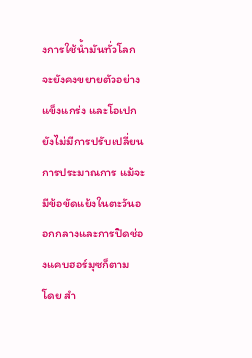งการใช้น้ำมันทั่วโลกจะยังคงขยายตัวอย่างแข็งแกร่ง และโอเปกยังไม่มีการปรับเปลี่ยนการประมาณการ แม้จะมีข้อขัดแย้งในตะวันออกกลางและการปิดช่องแคบฮอร์มุซก็ตาม
โดย สำ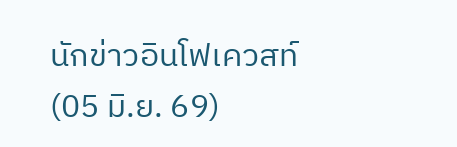นักข่าวอินโฟเควสท์ (05 มิ.ย. 69)